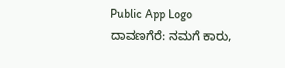Public App Logo
ದಾವಣಗೆರೆ: ನಮಗೆ ಕಾರು,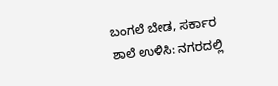ಬಂಗಲೆ ಬೇಡ, ಸರ್ಕಾರ ಶಾಲೆ ಉಳಿಸಿ: ನಗರದಲ್ಲಿ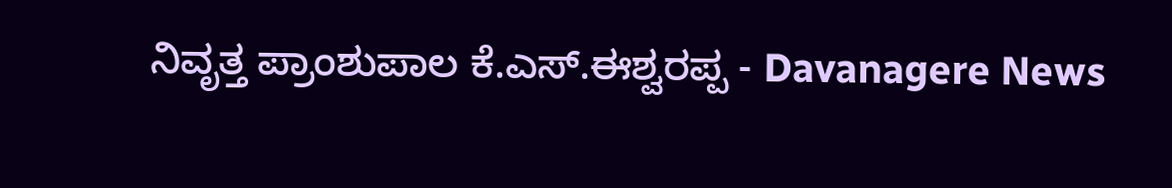ನಿವೃತ್ತ ಪ್ರಾಂಶುಪಾಲ ಕೆ.ಎಸ್.ಈಶ್ವರಪ್ಪ - Davanagere News